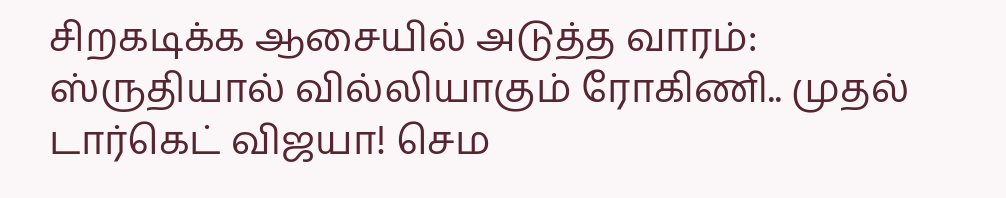சிறகடிக்க ஆசையில் அடுத்த வாரம்: ஸ்ருதியால் வில்லியாகும் ரோகிணி.. முதல் டார்கெட் விஜயா! செம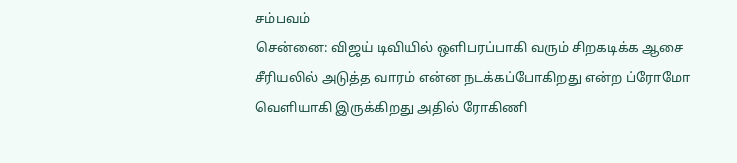சம்பவம்
சென்னை: விஜய் டிவியில் ஒளிபரப்பாகி வரும் சிறகடிக்க ஆசை சீரியலில் அடுத்த வாரம் என்ன நடக்கப்போகிறது என்ற ப்ரோமோ வெளியாகி இருக்கிறது அதில் ரோகிணி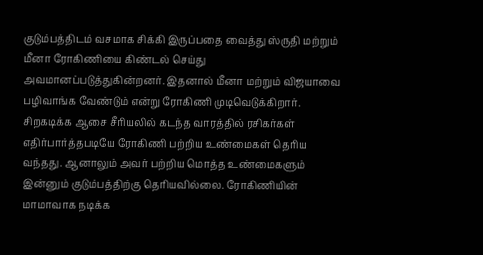குடும்பத்திடம் வசமாக சிக்கி இருப்பதை வைத்து ஸ்ருதி மற்றும் மீனா ரோகிணியை கிண்டல் செய்து அவமானப்படுத்துகின்றனர். இதனால் மீனா மற்றும் விஜயாவை பழிவாங்க வேண்டும் என்று ரோகிணி முடிவெடுக்கிறார்.
சிறகடிக்க ஆசை சீரியலில் கடந்த வாரத்தில் ரசிகர்கள் எதிர்பார்த்தபடியே ரோகிணி பற்றிய உண்மைகள் தெரிய வந்தது. ஆனாலும் அவர் பற்றிய மொத்த உண்மைகளும் இன்னும் குடும்பத்திற்கு தெரியவில்லை. ரோகிணியின் மாமாவாக நடிக்க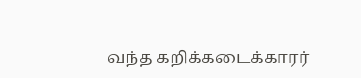வந்த கறிக்கடைக்காரர்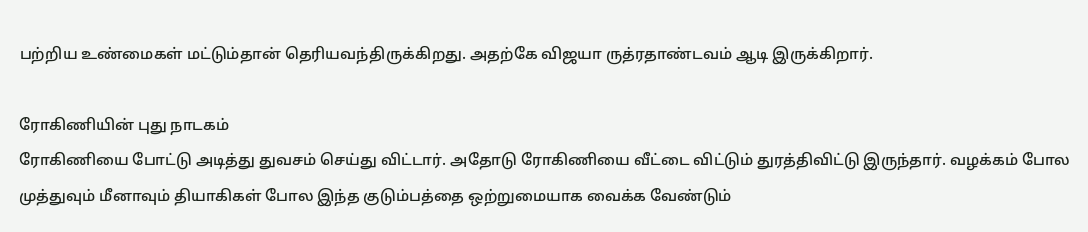பற்றிய உண்மைகள் மட்டும்தான் தெரியவந்திருக்கிறது. அதற்கே விஜயா ருத்ரதாண்டவம் ஆடி இருக்கிறார்.

ரோகிணியின் புது நாடகம்
ரோகிணியை போட்டு அடித்து துவசம் செய்து விட்டார். அதோடு ரோகிணியை வீட்டை விட்டும் துரத்திவிட்டு இருந்தார். வழக்கம் போல முத்துவும் மீனாவும் தியாகிகள் போல இந்த குடும்பத்தை ஒற்றுமையாக வைக்க வேண்டும்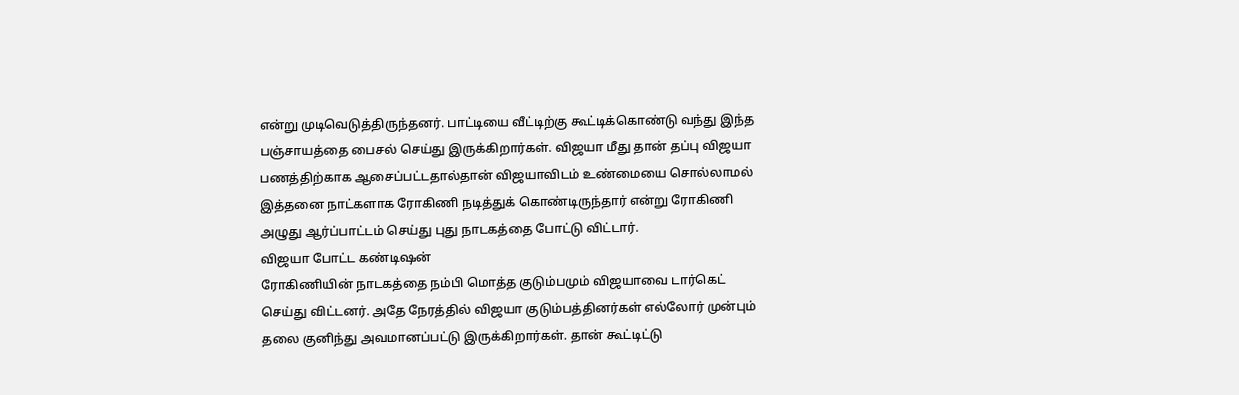என்று முடிவெடுத்திருந்தனர். பாட்டியை வீட்டிற்கு கூட்டிக்கொண்டு வந்து இந்த பஞ்சாயத்தை பைசல் செய்து இருக்கிறார்கள். விஜயா மீது தான் தப்பு விஜயா பணத்திற்காக ஆசைப்பட்டதால்தான் விஜயாவிடம் உண்மையை சொல்லாமல் இத்தனை நாட்களாக ரோகிணி நடித்துக் கொண்டிருந்தார் என்று ரோகிணி அழுது ஆர்ப்பாட்டம் செய்து புது நாடகத்தை போட்டு விட்டார்.
விஜயா போட்ட கண்டிஷன்
ரோகிணியின் நாடகத்தை நம்பி மொத்த குடும்பமும் விஜயாவை டார்கெட் செய்து விட்டனர். அதே நேரத்தில் விஜயா குடும்பத்தினர்கள் எல்லோர் முன்பும் தலை குனிந்து அவமானப்பட்டு இருக்கிறார்கள். தான் கூட்டிட்டு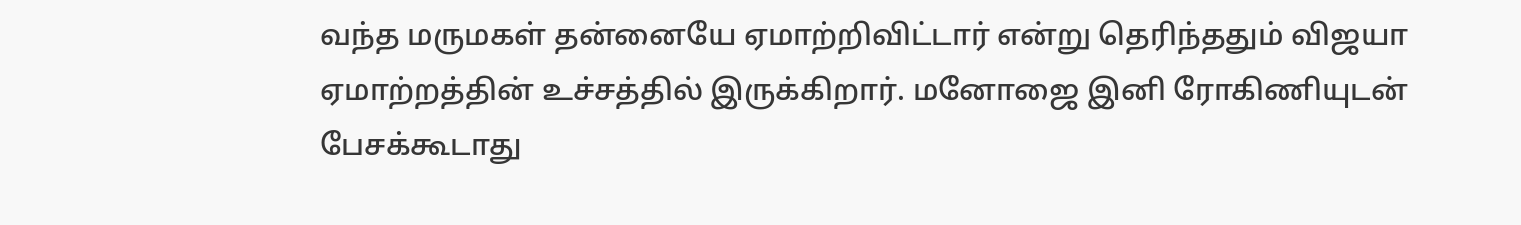வந்த மருமகள் தன்னையே ஏமாற்றிவிட்டார் என்று தெரிந்ததும் விஜயா ஏமாற்றத்தின் உச்சத்தில் இருக்கிறார். மனோஜை இனி ரோகிணியுடன் பேசக்கூடாது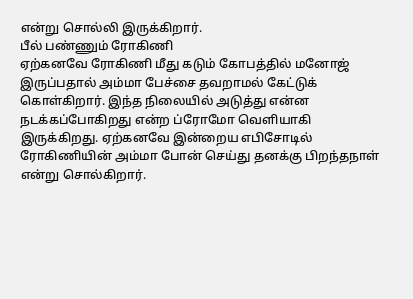என்று சொல்லி இருக்கிறார்.
பீல் பண்ணும் ரோகிணி
ஏற்கனவே ரோகிணி மீது கடும் கோபத்தில் மனோஜ் இருப்பதால் அம்மா பேச்சை தவறாமல் கேட்டுக் கொள்கிறார். இந்த நிலையில் அடுத்து என்ன நடக்கப்போகிறது என்ற ப்ரோமோ வெளியாகி இருக்கிறது. ஏற்கனவே இன்றைய எபிசோடில் ரோகிணியின் அம்மா போன் செய்து தனக்கு பிறந்தநாள் என்று சொல்கிறார்.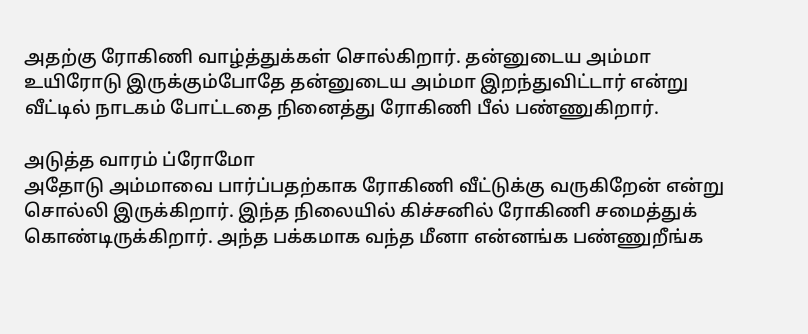அதற்கு ரோகிணி வாழ்த்துக்கள் சொல்கிறார். தன்னுடைய அம்மா உயிரோடு இருக்கும்போதே தன்னுடைய அம்மா இறந்துவிட்டார் என்று வீட்டில் நாடகம் போட்டதை நினைத்து ரோகிணி பீல் பண்ணுகிறார்.

அடுத்த வாரம் ப்ரோமோ
அதோடு அம்மாவை பார்ப்பதற்காக ரோகிணி வீட்டுக்கு வருகிறேன் என்று சொல்லி இருக்கிறார். இந்த நிலையில் கிச்சனில் ரோகிணி சமைத்துக் கொண்டிருக்கிறார். அந்த பக்கமாக வந்த மீனா என்னங்க பண்ணுறீங்க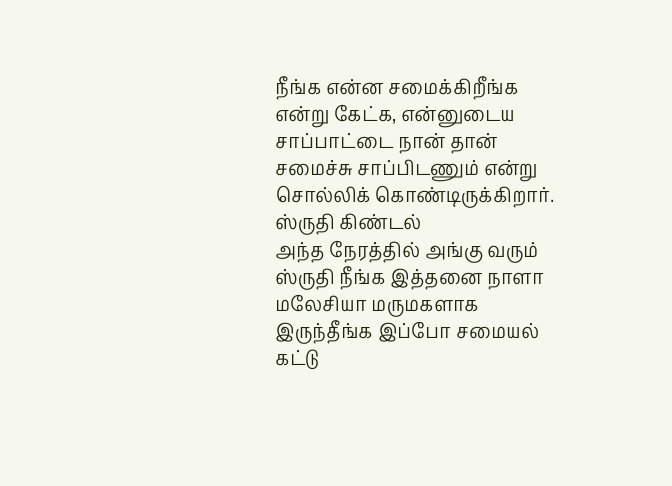நீங்க என்ன சமைக்கிறீங்க என்று கேட்க, என்னுடைய சாப்பாட்டை நான் தான் சமைச்சு சாப்பிடணும் என்று சொல்லிக் கொண்டிருக்கிறார்.
ஸ்ருதி கிண்டல்
அந்த நேரத்தில் அங்கு வரும் ஸ்ருதி நீங்க இத்தனை நாளா மலேசியா மருமகளாக இருந்தீங்க இப்போ சமையல் கட்டு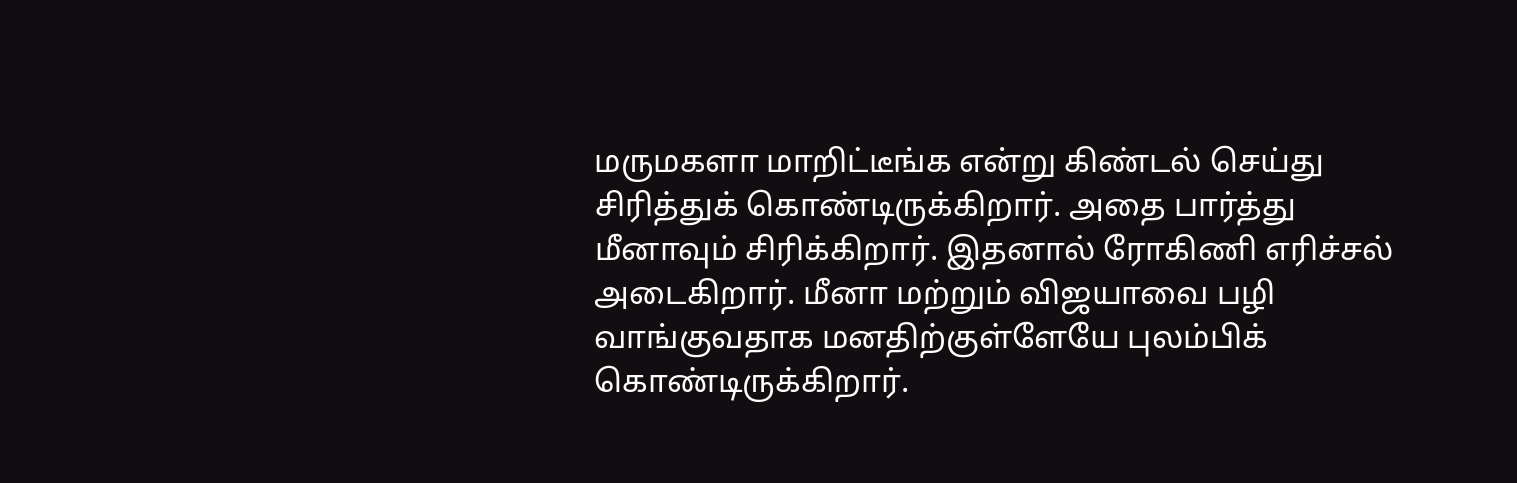மருமகளா மாறிட்டீங்க என்று கிண்டல் செய்து சிரித்துக் கொண்டிருக்கிறார். அதை பார்த்து மீனாவும் சிரிக்கிறார். இதனால் ரோகிணி எரிச்சல் அடைகிறார். மீனா மற்றும் விஜயாவை பழி வாங்குவதாக மனதிற்குள்ளேயே புலம்பிக் கொண்டிருக்கிறார்.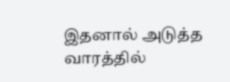இதனால் அடுத்த வாரத்தில்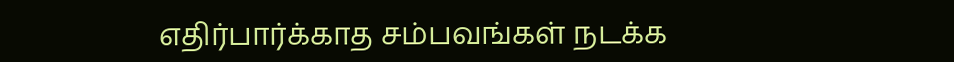எதிர்பார்க்காத சம்பவங்கள் நடக்க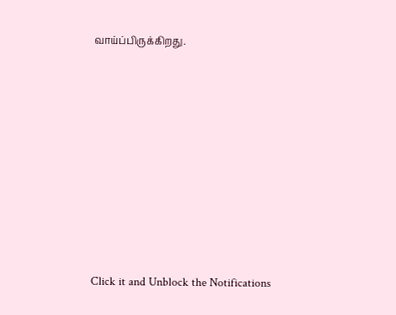வாய்ப்பிருக்கிறது.












Click it and Unblock the Notifications